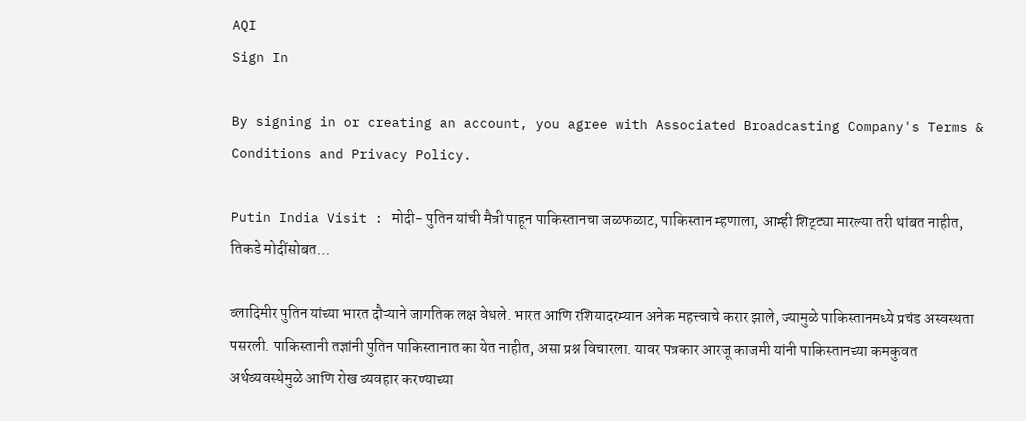AQI
Sign In

By signing in or creating an account, you agree with Associated Broadcasting Company's Terms & Conditions and Privacy Policy.

Putin India Visit : मोदी- पुतिन यांची मैत्री पाहून पाकिस्तानचा जळफळाट, पाकिस्तान म्हणाला, आम्ही शिट्ट्या मारल्या तरी थांबत नाहीत, तिकडे मोदींसोबत…

व्लादिमीर पुतिन यांच्या भारत दौऱ्याने जागतिक लक्ष वेधले. भारत आणि रशियादरम्यान अनेक महत्त्वाचे करार झाले, ज्यामुळे पाकिस्तानमध्ये प्रचंड अस्वस्थता पसरली. पाकिस्तानी तज्ञांनी पुतिन पाकिस्तानात का येत नाहीत, असा प्रश्न विचारला. यावर पत्रकार आरजू काजमी यांनी पाकिस्तानच्या कमकुवत अर्थव्यवस्थेमुळे आणि रोख व्यवहार करण्याच्या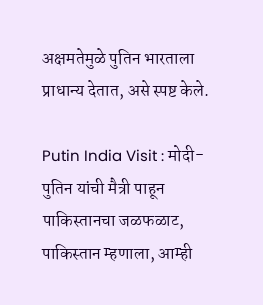अक्षमतेमुळे पुतिन भारताला प्राधान्य देतात, असे स्पष्ट केले.

Putin India Visit : मोदी- पुतिन यांची मैत्री पाहून पाकिस्तानचा जळफळाट, पाकिस्तान म्हणाला, आम्ही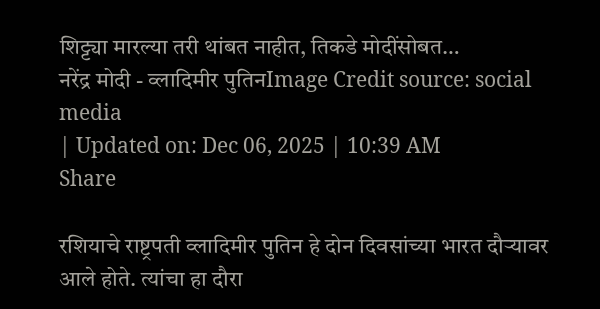शिट्ट्या मारल्या तरी थांबत नाहीत, तिकडे मोदींसोबत…
नरेंद्र मोदी - व्लादिमीर पुतिनImage Credit source: social media
| Updated on: Dec 06, 2025 | 10:39 AM
Share

रशियाचे राष्ट्रपती व्लादिमीर पुतिन हे दोन दिवसांच्या भारत दौऱ्यावर आले होते. त्यांचा हा दौरा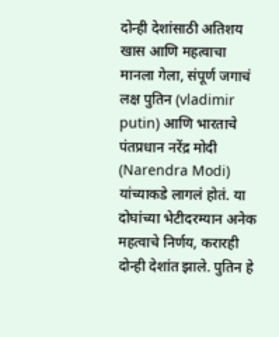दोन्ही देशांसाठी अतिशय खास आणि महत्वाचा मानला गेला, संपूर्ण जगाचं लक्ष पुतिन (vladimir putin) आणि भारताचे पंतप्रधान नरेंद्र मोदी (Narendra Modi) यांच्याकडे लागलं होतं. या दोघांच्या भेटीदरम्यान अनेक महत्वाचे निर्णय, करारही दोन्ही देशांत झाले. पुतिन हे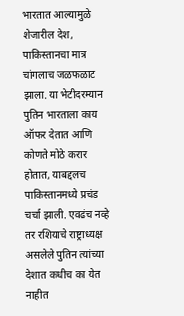भारतात आल्यामुळे शेजारील देश, पाकिस्तानचा मात्र चांगलाच जळफळाट झाला. या भेटीदरम्यान पुतिन भारताला काय ऑफर देतात आणि कोणते मोठे करार होतात, याबद्दलच पाकिस्तानमध्ये प्रचंड चर्चा झाली. एवढंच नव्हे तर रशियाचे राष्ट्राध्यक्ष असलेले पुतिन त्यांच्या देशात कधीच का येत नाहीत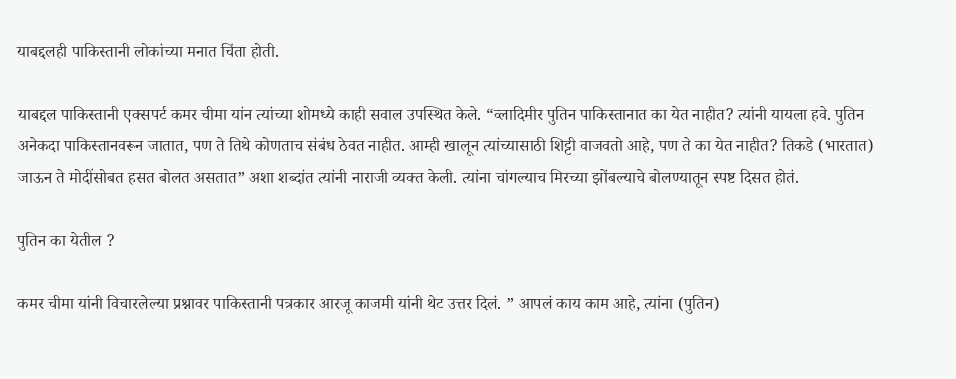याबद्दलही पाकिस्तानी लोकांच्या मनात चिंता होती.

याबद्दल पाकिस्तानी एक्सपर्ट कमर चीमा यांन त्यांच्या शोमध्ये काही सवाल उपस्थित केले. “व्लादिमीर पुतिन पाकिस्तानात का येत नाहीत? त्यांनी यायला हवे. पुतिन अनेकदा पाकिस्तानवरून जातात, पण ते तिथे कोणताच संबंध ठेवत नाहीत. आम्ही खालून त्यांच्यासाठी शिट्टी वाजवतो आहे, पण ते का येत नाहीत? तिकडे (भारतात) जाऊन ते मोदींसोबत हसत बोलत असतात” अशा शब्दांत त्यांनी नाराजी व्यक्त केली. त्यांना चांगल्याच मिरच्या झोंबल्याचे बोलण्यातून स्पष्ट दिसत होतं.

पुतिन का येतील ?

कमर चीमा यांनी विचारलेल्या प्रश्नावर पाकिस्तानी पत्रकार आरजू काजमी यांनी थेट उत्तर दिलं. ” आपलं काय काम आहे, त्यांना (पुतिन)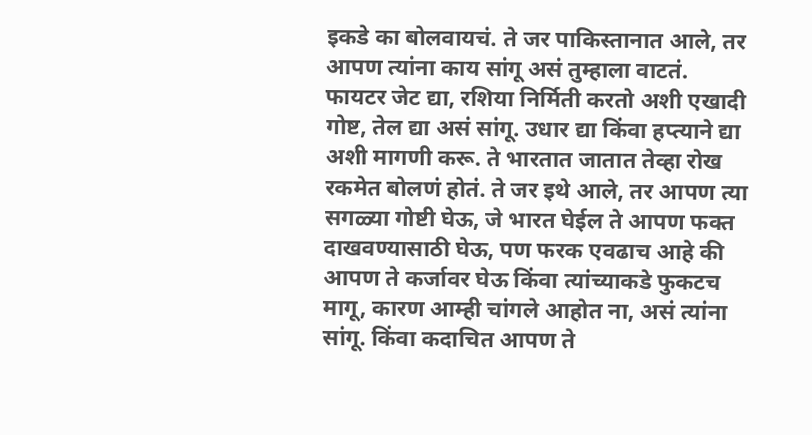इकडे का बोलवायचं. ते जर पाकिस्तानात आले, तर आपण त्यांना काय सांगू असं तुम्हाला वाटतं. फायटर जेट द्या, रशिया निर्मिती करतो अशी एखादी गोष्ट, तेल द्या असं सांगू. उधार द्या किंवा हप्त्याने द्या अशी मागणी करू. ते भारतात जातात तेव्हा रोख रकमेत बोलणं होतं. ते जर इथे आले, तर आपण त्या सगळ्या गोष्टी घेऊ, जे भारत घेईल ते आपण फक्त दाखवण्यासाठी घेऊ, पण फरक एवढाच आहे की आपण ते कर्जावर घेऊ किंवा त्यांच्याकडे फुकटच मागू, कारण आम्ही चांगले आहोत ना, असं त्यांना सांगू. किंवा कदाचित आपण ते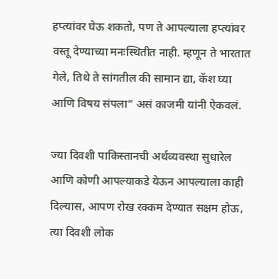हप्त्यांवर घेऊ शकतो, पण ते आपल्याला हप्त्यांवर वस्तू देण्याच्या मनःस्थितीत नाही. म्हणून ते भारतात गेले, तिथे ते सांगतील की सामान द्या, कॅश घ्या आणि विषय संपला” असं काजमी यांनी ऐकवलं.

ज्या दिवशी पाकिस्तानची अर्थव्यवस्था सुधारेल आणि कोणी आपल्याकडे येऊन आपल्याला काही दिल्यास, आपण रोख रक्कम देण्यात सक्षम होऊ, त्या दिवशी लोक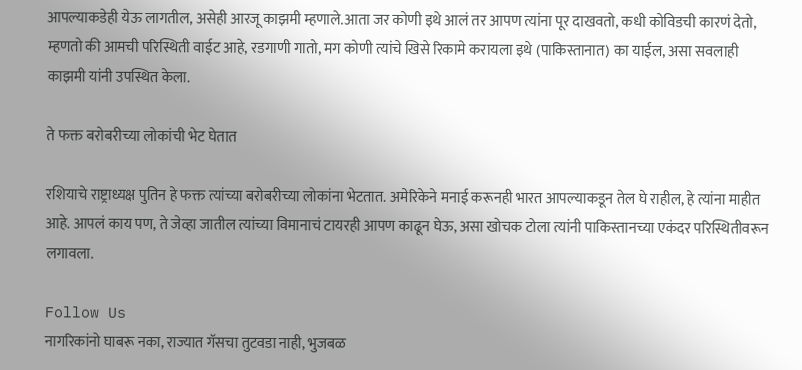आपल्याकडेही येऊ लागतील, असेही आरजू काझमी म्हणाले.आता जर कोणी इथे आलं तर आपण त्यांना पूर दाखवतो, कधी कोविडची कारणं देतो, म्हणतो की आमची परिस्थिती वाईट आहे, रडगाणी गातो, मग कोणी त्यांचे खिसे रिकामे करायला इथे (पाकिस्तानात) का याईल, असा सवलाही काझमी यांनी उपस्थित केला.

ते फक्त बरोबरीच्या लोकांची भेट घेतात

रशियाचे राष्ट्राध्यक्ष पुतिन हे फक्त त्यांच्या बरोबरीच्या लोकांना भेटतात. अमेरिकेने मनाई करूनही भारत आपल्याकडून तेल घे राहील, हे त्यांना माहीत आहे. आपलं काय पण, ते जेव्हा जातील त्यांच्या विमानाचं टायरही आपण काढून घेऊ, असा खोचक टोला त्यांनी पाकिस्तानच्या एकंदर परिस्थितीवरून लगावला.

Follow Us
नागरिकांनो घाबरू नका, राज्यात गॅसचा तुटवडा नाही, भुजबळ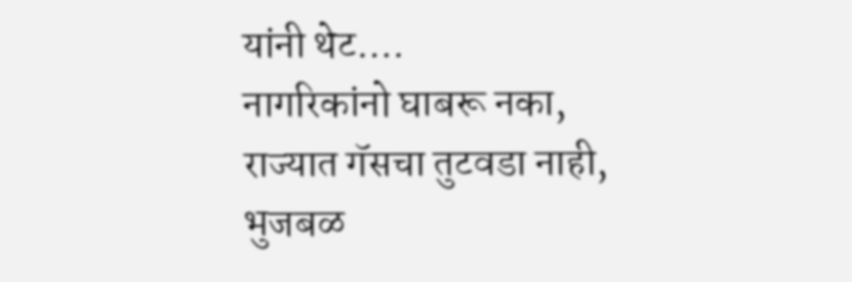यांनी थेट....
नागरिकांनो घाबरू नका, राज्यात गॅसचा तुटवडा नाही, भुजबळ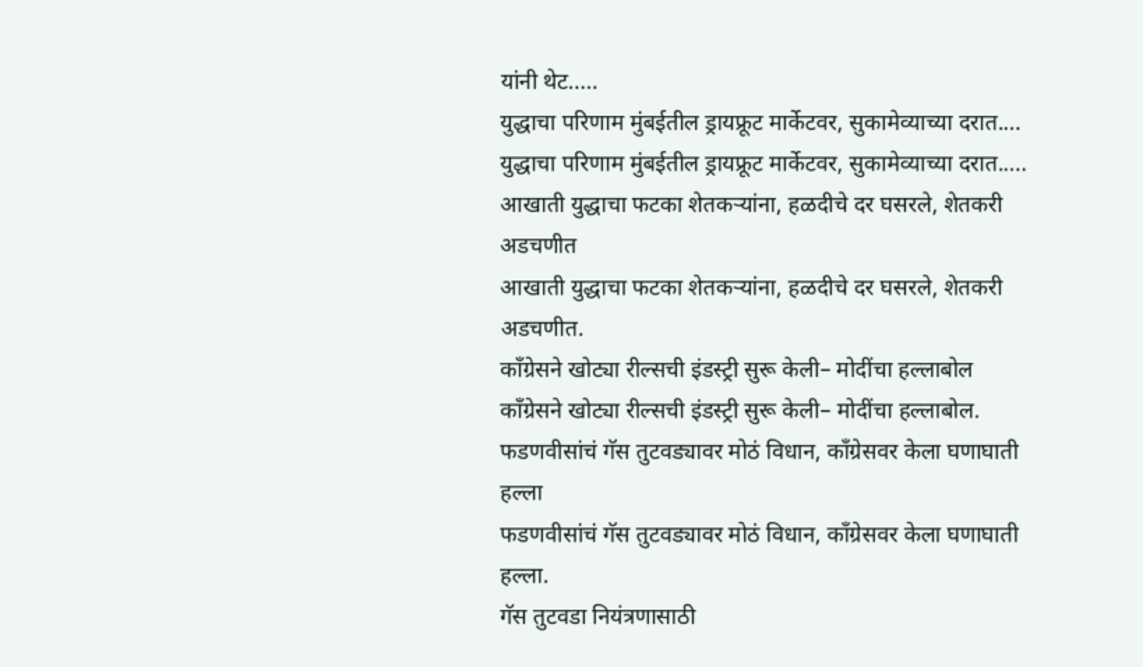यांनी थेट.....
युद्धाचा परिणाम मुंबईतील ड्रायफ्रूट मार्केटवर, सुकामेव्याच्या दरात....
युद्धाचा परिणाम मुंबईतील ड्रायफ्रूट मार्केटवर, सुकामेव्याच्या दरात.....
आखाती युद्धाचा फटका शेतकऱ्यांना, हळदीचे दर घसरले, शेतकरी अडचणीत
आखाती युद्धाचा फटका शेतकऱ्यांना, हळदीचे दर घसरले, शेतकरी अडचणीत.
काँग्रेसने खोट्या रील्सची इंडस्ट्री सुरू केली– मोदींचा हल्लाबोल
काँग्रेसने खोट्या रील्सची इंडस्ट्री सुरू केली– मोदींचा हल्लाबोल.
फडणवीसांचं गॅस तुटवड्यावर मोठं विधान, काँग्रेसवर केला घणाघाती हल्ला
फडणवीसांचं गॅस तुटवड्यावर मोठं विधान, काँग्रेसवर केला घणाघाती हल्ला.
गॅस तुटवडा नियंत्रणासाठी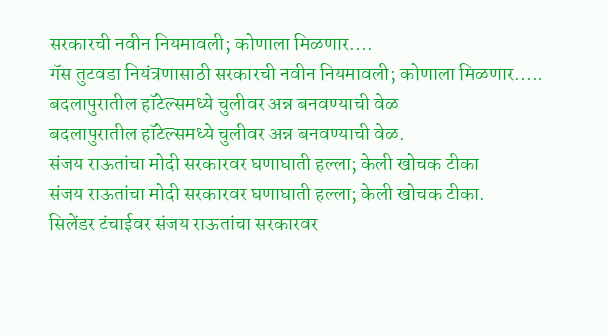सरकारची नवीन नियमावली; कोणाला मिळणार....
गॅस तुटवडा नियंत्रणासाठी सरकारची नवीन नियमावली; कोणाला मिळणार.....
बदलापुरातील हॉटेल्समध्ये चुलीवर अन्न बनवण्याची वेळ
बदलापुरातील हॉटेल्समध्ये चुलीवर अन्न बनवण्याची वेळ.
संजय राऊतांचा मोदी सरकारवर घणाघाती हल्ला; केली खोचक टीका
संजय राऊतांचा मोदी सरकारवर घणाघाती हल्ला; केली खोचक टीका.
सिलेंडर टंचाईवर संजय राऊतांचा सरकारवर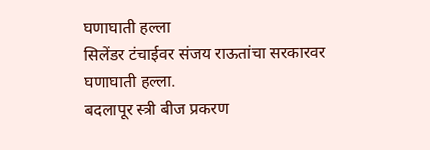घणाघाती हल्ला
सिलेंडर टंचाईवर संजय राऊतांचा सरकारवर घणाघाती हल्ला.
बदलापूर स्त्री बीज प्रकरण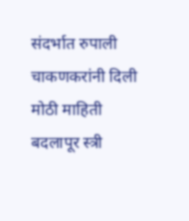संदर्भात रुपाली चाकणकरांनी दिली मोठी माहिती
बदलापूर स्त्री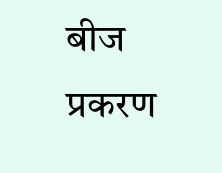बीज प्रकरण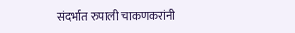संदर्भात रुपाली चाकणकरांनी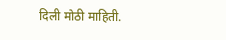दिली मोठी माहिती.